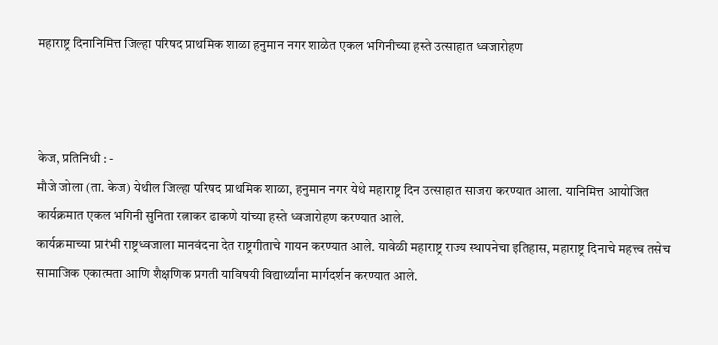महाराष्ट्र दिनानिमित्त जिल्हा परिषद प्राथमिक शाळा हनुमान नगर शाळेत एकल भगिनीच्या हस्ते उत्साहात ध्वजारोहण



केज, प्रतिनिधी : -
मौजे जोला (ता. केज) येथील जिल्हा परिषद प्राथमिक शाळा, हनुमान नगर येथे महाराष्ट्र दिन उत्साहात साजरा करण्यात आला. यानिमित्त आयोजित कार्यक्रमात एकल भगिनी सुनिता रत्नाकर ढाकणे यांच्या हस्ते ध्वजारोहण करण्यात आले.
कार्यक्रमाच्या प्रारंभी राष्ट्रध्वजाला मानवंदना देत राष्ट्रगीताचे गायन करण्यात आले. यावेळी महाराष्ट्र राज्य स्थापनेचा इतिहास, महाराष्ट्र दिनाचे महत्त्व तसेच सामाजिक एकात्मता आणि शैक्षणिक प्रगती याविषयी विद्यार्थ्यांना मार्गदर्शन करण्यात आले.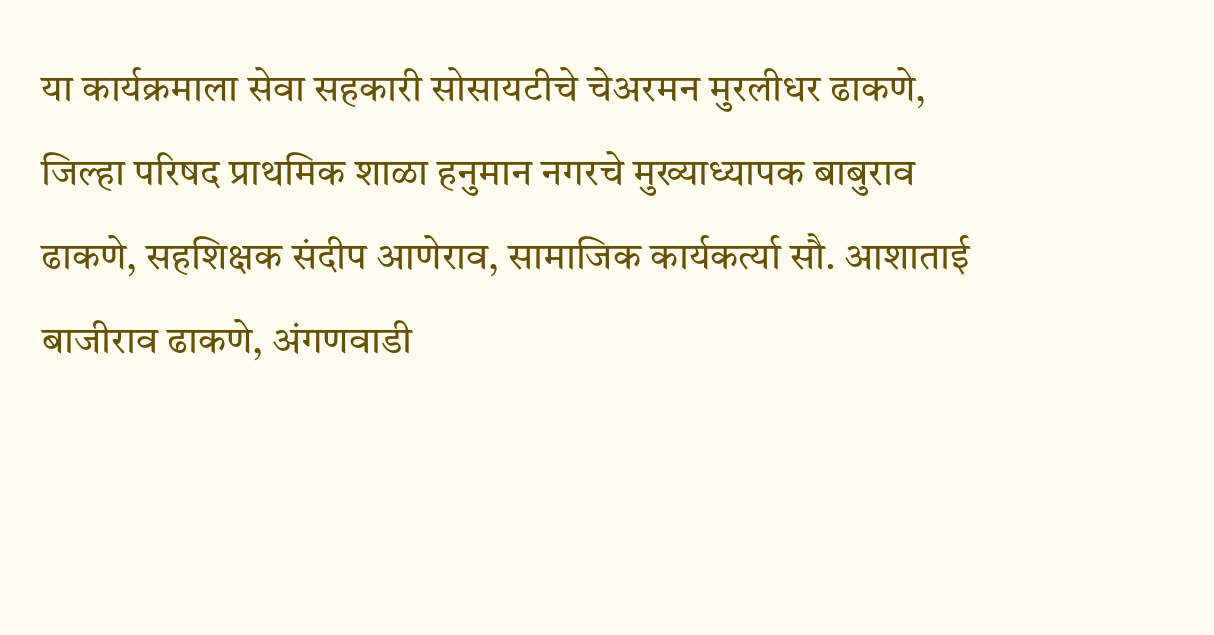या कार्यक्रमाला सेवा सहकारी सोसायटीचे चेअरमन मुरलीधर ढाकणे, जिल्हा परिषद प्राथमिक शाळा हनुमान नगरचे मुख्याध्यापक बाबुराव ढाकणे, सहशिक्षक संदीप आणेराव, सामाजिक कार्यकर्त्या सौ. आशाताई बाजीराव ढाकणे, अंगणवाडी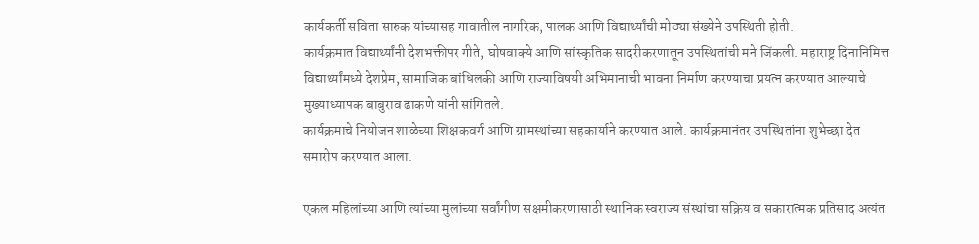कार्यकर्ती सविता सारुक यांच्यासह गावातील नागरिक, पालक आणि विद्यार्थ्यांची मोठ्या संख्येने उपस्थिती होती.
कार्यक्रमात विद्यार्थ्यांनी देशभक्तीपर गीते, घोषवाक्ये आणि सांस्कृतिक सादरीकरणातून उपस्थितांची मने जिंकली. महाराष्ट्र दिनानिमित्त विद्यार्थ्यांमध्ये देशप्रेम, सामाजिक बांधिलकी आणि राज्याविषयी अभिमानाची भावना निर्माण करण्याचा प्रयत्न करण्यात आल्याचे मुख्याध्यापक बाबुराव ढाकणे यांनी सांगितले.
कार्यक्रमाचे नियोजन शाळेच्या शिक्षकवर्ग आणि ग्रामस्थांच्या सहकार्याने करण्यात आले. कार्यक्रमानंतर उपस्थितांना शुभेच्छा देत समारोप करण्यात आला.

एकल महिलांच्या आणि त्यांच्या मुलांच्या सर्वांगीण सक्षमीकरणासाठी स्थानिक स्वराज्य संस्थांचा सक्रिय व सकारात्मक प्रतिसाद अत्यंत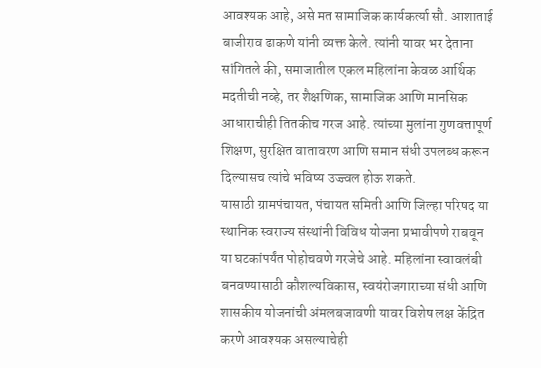आवश्यक आहे, असे मत सामाजिक कार्यकर्त्या सौ. आशाताई बाजीराव ढाकणे यांनी व्यक्त केले. त्यांनी यावर भर देताना सांगितले की, समाजातील एकल महिलांना केवळ आर्थिक मदतीची नव्हे, तर शैक्षणिक, सामाजिक आणि मानसिक आधाराचीही तितकीच गरज आहे. त्यांच्या मुलांना गुणवत्तापूर्ण शिक्षण, सुरक्षित वातावरण आणि समान संधी उपलब्ध करून दिल्यासच त्यांचे भविष्य उज्ज्वल होऊ शकते.
यासाठी ग्रामपंचायत, पंचायत समिती आणि जिल्हा परिषद या स्थानिक स्वराज्य संस्थांनी विविध योजना प्रभावीपणे राबवून या घटकांपर्यंत पोहोचवणे गरजेचे आहे. महिलांना स्वावलंबी बनवण्यासाठी कौशल्यविकास, स्वयंरोजगाराच्या संधी आणि शासकीय योजनांची अंमलबजावणी यावर विशेष लक्ष केंद्रित करणे आवश्यक असल्याचेही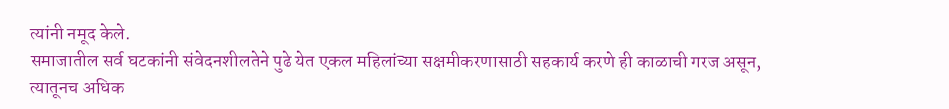त्यांनी नमूद केले.
समाजातील सर्व घटकांनी संवेदनशीलतेने पुढे येत एकल महिलांच्या सक्षमीकरणासाठी सहकार्य करणे ही काळाची गरज असून, त्यातूनच अधिक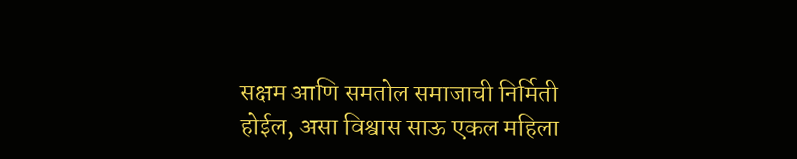सक्षम आणि समतोल समाजाची निर्मिती होईल, असा विश्वास साऊ एकल महिला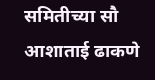समितीच्या सौ आशाताई ढाकणे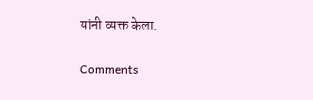यांनी व्यक्त केला.

Comments